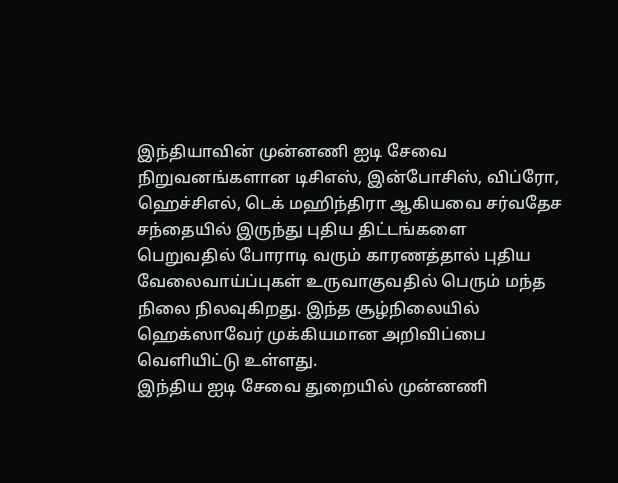இந்தியாவின் முன்னணி ஐடி சேவை நிறுவனங்களான டிசிஎஸ், இன்போசிஸ், விப்ரோ, ஹெச்சிஎல், டெக் மஹிந்திரா ஆகியவை சர்வதேச சந்தையில் இருந்து புதிய திட்டங்களை பெறுவதில் போராடி வரும் காரணத்தால் புதிய வேலைவாய்ப்புகள் உருவாகுவதில் பெரும் மந்த நிலை நிலவுகிறது. இந்த சூழ்நிலையில் ஹெக்ஸாவேர் முக்கியமான அறிவிப்பை வெளியிட்டு உள்ளது.
இந்திய ஐடி சேவை துறையில் முன்னணி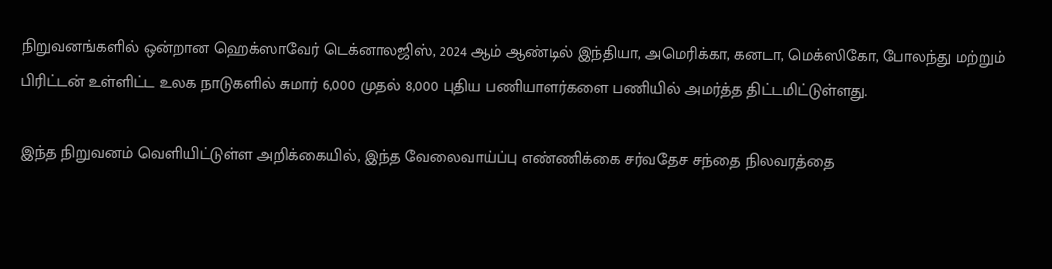நிறுவனங்களில் ஒன்றான ஹெக்ஸாவேர் டெக்னாலஜிஸ், 2024 ஆம் ஆண்டில் இந்தியா, அமெரிக்கா, கனடா, மெக்ஸிகோ, போலந்து மற்றும் பிரிட்டன் உள்ளிட்ட உலக நாடுகளில் சுமார் 6,000 முதல் 8,000 புதிய பணியாளர்களை பணியில் அமர்த்த திட்டமிட்டுள்ளது.

இந்த நிறுவனம் வெளியிட்டுள்ள அறிக்கையில், இந்த வேலைவாய்ப்பு எண்ணிக்கை சர்வதேச சந்தை நிலவரத்தை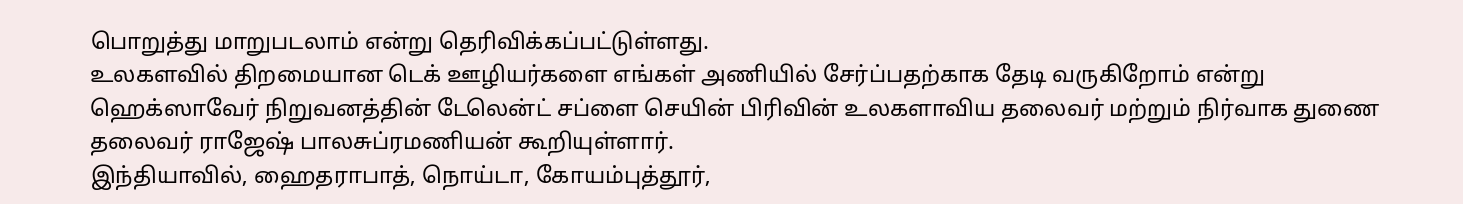பொறுத்து மாறுபடலாம் என்று தெரிவிக்கப்பட்டுள்ளது.
உலகளவில் திறமையான டெக் ஊழியர்களை எங்கள் அணியில் சேர்ப்பதற்காக தேடி வருகிறோம் என்று ஹெக்ஸாவேர் நிறுவனத்தின் டேலென்ட் சப்ளை செயின் பிரிவின் உலகளாவிய தலைவர் மற்றும் நிர்வாக துணை தலைவர் ராஜேஷ் பாலசுப்ரமணியன் கூறியுள்ளார்.
இந்தியாவில், ஹைதராபாத், நொய்டா, கோயம்புத்தூர்,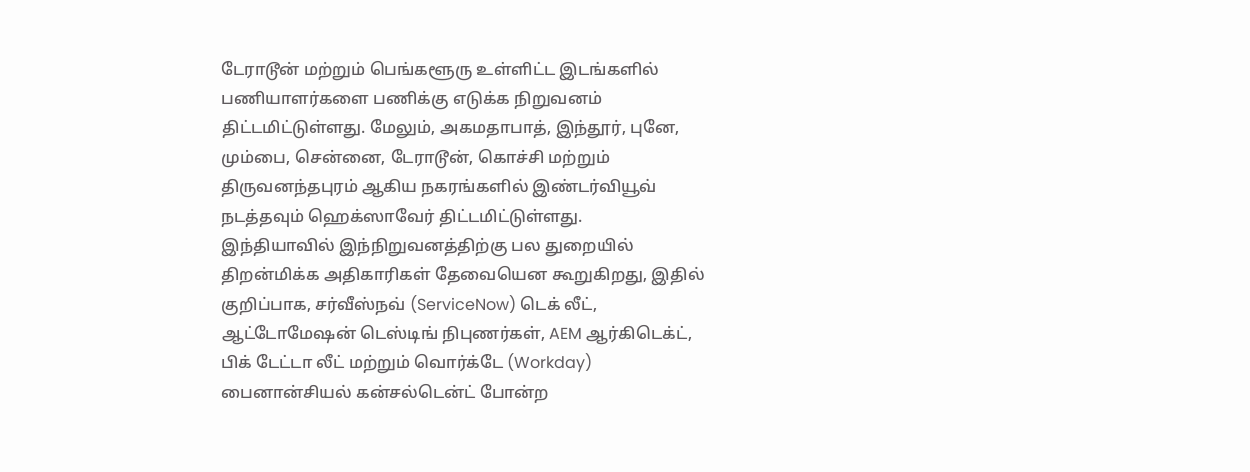டேராடூன் மற்றும் பெங்களூரு உள்ளிட்ட இடங்களில் பணியாளர்களை பணிக்கு எடுக்க நிறுவனம் திட்டமிட்டுள்ளது. மேலும், அகமதாபாத், இந்தூர், புனே, மும்பை, சென்னை, டேராடூன், கொச்சி மற்றும் திருவனந்தபுரம் ஆகிய நகரங்களில் இண்டர்வியூவ் நடத்தவும் ஹெக்ஸாவேர் திட்டமிட்டுள்ளது.
இந்தியாவில் இந்நிறுவனத்திற்கு பல துறையில் திறன்மிக்க அதிகாரிகள் தேவையென கூறுகிறது, இதில் குறிப்பாக, சர்வீஸ்நவ் (ServiceNow) டெக் லீட், ஆட்டோமேஷன் டெஸ்டிங் நிபுணர்கள், AEM ஆர்கிடெக்ட், பிக் டேட்டா லீட் மற்றும் வொர்க்டே (Workday) பைனான்சியல் கன்சல்டென்ட் போன்ற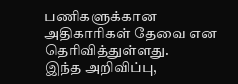பணிகளுக்கான அதிகாரிகள் தேவை என தெரிவித்துள்ளது.
இந்த அறிவிப்பு,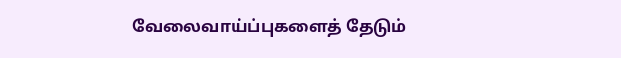வேலைவாய்ப்புகளைத் தேடும்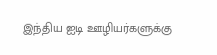இந்திய ஐடி ஊழியர்களுக்கு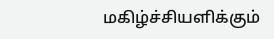மகிழ்ச்சியளிக்கும்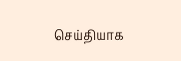செய்தியாக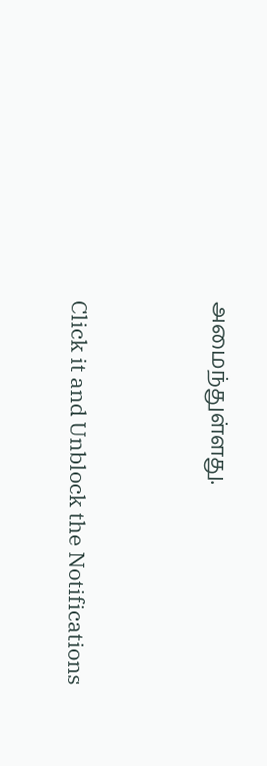அமைந்துள்ளது.


Click it and Unblock the Notifications